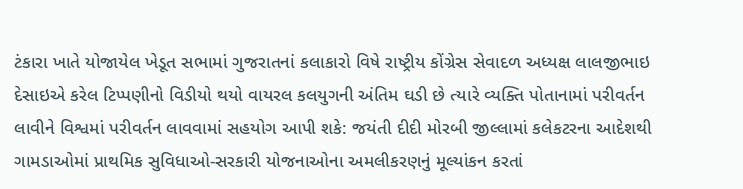ટંકારા ખાતે યોજાયેલ ખેડૂત સભામાં ગુજરાતનાં કલાકારો વિષે રાષ્ટ્રીય કોંગ્રેસ સેવાદળ અધ્યક્ષ લાલજીભાઇ દેસાઇએ કરેલ ટિપ્પણીનો વિડીયો થયો વાયરલ કલયુગની અંતિમ ઘડી છે ત્યારે વ્યક્તિ પોતાનામાં પરીવર્તન લાવીને વિશ્વમાં પરીવર્તન લાવવામાં સહયોગ આપી શકે: જયંતી દીદી મોરબી જીલ્લામાં કલેકટરના આદેશથી ગામડાઓમાં પ્રાથમિક સુવિધાઓ-સરકારી યોજનાઓના અમલીકરણનું મૂલ્યાંકન કરતાં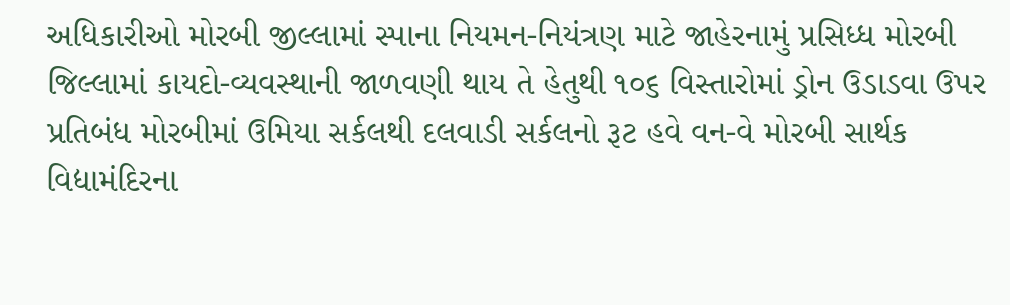અધિકારીઓ મોરબી જીલ્લામાં સ્પાના નિયમન-નિયંત્રણ માટે જાહેરનામું પ્રસિધ્ધ મોરબી જિલ્લામાં કાયદો-વ્યવસ્થાની જાળવણી થાય તે હેતુથી ૧૦૬ વિસ્તારોમાં ડ્રોન ઉડાડવા ઉપર પ્રતિબંધ મોરબીમાં ઉમિયા સર્કલથી દલવાડી સર્કલનો રૂટ હવે વન-વે મોરબી સાર્થક વિદ્યામંદિરના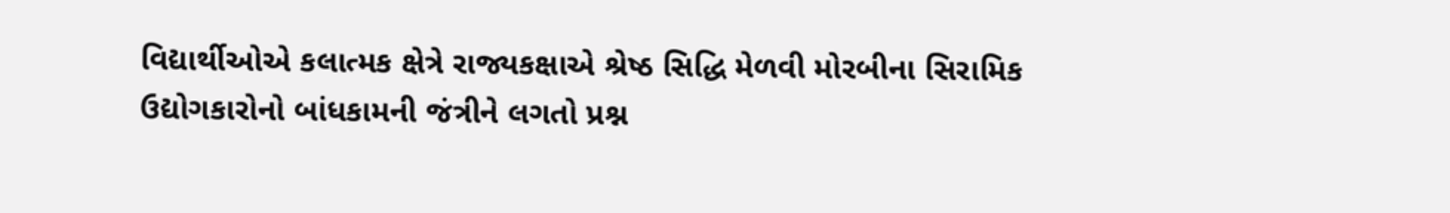વિદ્યાર્થીઓએ કલાત્મક ક્ષેત્રે રાજ્યકક્ષાએ શ્રેષ્ઠ સિદ્ધિ મેળવી મોરબીના સિરામિક ઉદ્યોગકારોનો બાંધકામની જંત્રીને લગતો પ્રશ્ન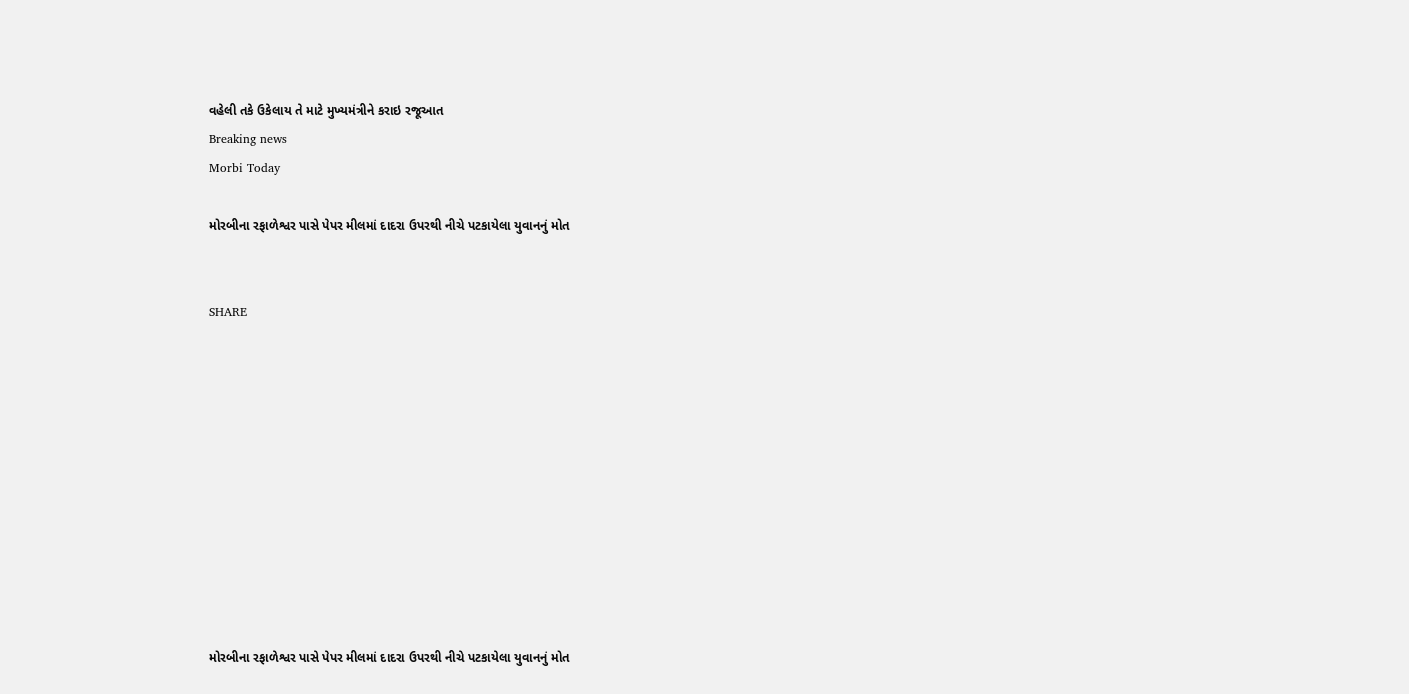વહેલી તકે ઉકેલાય તે માટે મુખ્યમંત્રીને કરાઇ રજૂઆત
Breaking news
Morbi Today

મોરબીના રફાળેશ્વર પાસે પેપર મીલમાં દાદરા ઉપરથી નીચે પટકાયેલા યુવાનનું મોત


SHARE











મોરબીના રફાળેશ્વર પાસે પેપર મીલમાં દાદરા ઉપરથી નીચે પટકાયેલા યુવાનનું મોત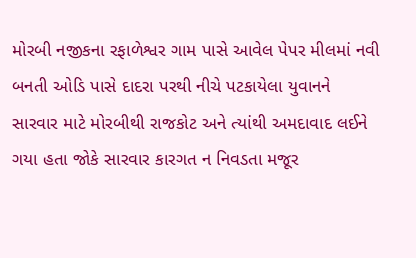મોરબી નજીકના રફાળેશ્વર ગામ પાસે આવેલ પેપર મીલમાં નવી બનતી ઓડિ પાસે દાદરા પરથી નીચે પટકાયેલા યુવાનને સારવાર માટે મોરબીથી રાજકોટ અને ત્યાંથી અમદાવાદ લઈને ગયા હતા જોકે સારવાર કારગત ન નિવડતા મજૂર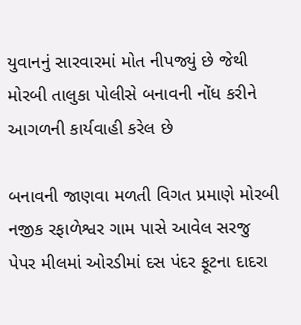યુવાનનું સારવારમાં મોત નીપજ્યું છે જેથી મોરબી તાલુકા પોલીસે બનાવની નોંધ કરીને આગળની કાર્યવાહી કરેલ છે

બનાવની જાણવા મળતી વિગત પ્રમાણે મોરબી નજીક રફાળેશ્વર ગામ પાસે આવેલ સરજુ પેપર મીલમાં ઓરડીમાં દસ પંદર ફૂટના દાદરા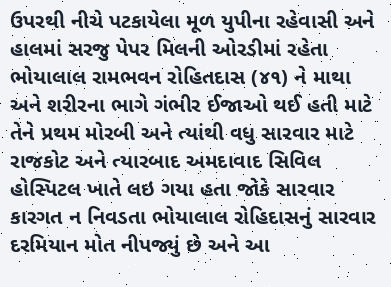ઉપરથી નીચે પટકાયેલા મૂળ યુપીના રહેવાસી અને હાલમાં સરજુ પેપર મિલની ઓરડીમાં રહેતા ભોયાલાલ રામભવન રોહિતદાસ (૪૧) ને માથા અને શરીરના ભાગે ગંભીર ઈજાઓ થઈ હતી માટે તેને પ્રથમ મોરબી અને ત્યાંથી વધુ સારવાર માટે રાજકોટ અને ત્યારબાદ અમદાવાદ સિવિલ હોસ્પિટલ ખાતે લઇ ગયા હતા જોકે સારવાર કારગત ન નિવડતા ભોયાલાલ રોહિદાસનું સારવાર દરમિયાન મોત નીપજ્યું છે અને આ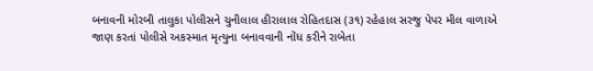બનાવની મોરબી તાલુકા પોલીસને ચુનીલાલ હીરાલાલ રોહિતદાસ (૩૧) રહેહાલ સરજુ પેપર મીલ વાળાએ જાણ કરતાં પોલીસે અકસ્માત મૃત્યુના બનાવવાની નોંધ કરીને રાબેતા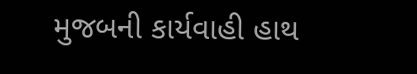મુજબની કાર્યવાહી હાથ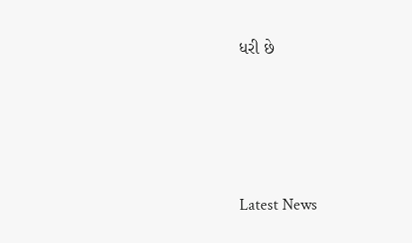ધરી છે






Latest News